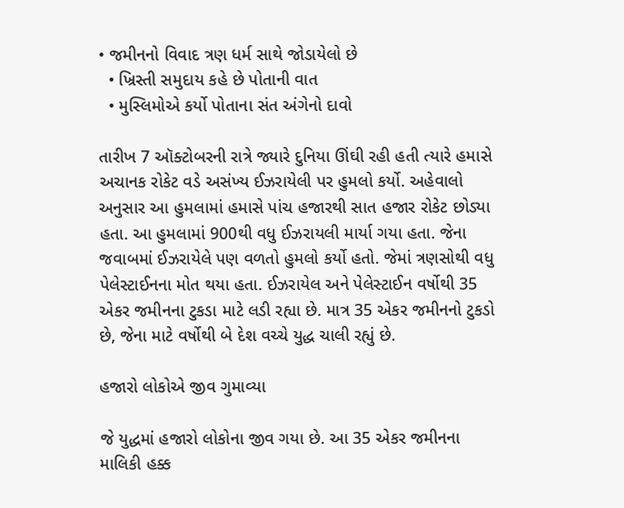• જમીનનો વિવાદ ત્રણ ધર્મ સાથે જોડાયેલો છે
  • ખ્રિસ્તી સમુદાય કહે છે પોતાની વાત
  • મુસ્લિમોએ કર્યો પોતાના સંત અંગેનો દાવો

તારીખ 7 ઑક્ટોબરની રાત્રે જ્યારે દુનિયા ઊંઘી રહી હતી ત્યારે હમાસે અચાનક રોકેટ વડે અસંખ્ય ઈઝરાયેલી પર હુમલો કર્યો. અહેવાલો અનુસાર આ હુમલામાં હમાસે પાંચ હજારથી સાત હજાર રોકેટ છોડ્યા હતા. આ હુમલામાં 900થી વધુ ઈઝરાયલી માર્યા ગયા હતા. જેના જવાબમાં ઈઝરાયેલે પણ વળતો હુમલો કર્યો હતો. જેમાં ત્રણસોથી વધુ પેલેસ્ટાઈનના મોત થયા હતા. ઈઝરાયેલ અને પેલેસ્ટાઈન વર્ષોથી 35 એકર જમીનના ટુકડા માટે લડી રહ્યા છે. માત્ર 35 એકર જમીનનો ટુકડો છે, જેના માટે વર્ષોથી બે દેશ વચ્ચે યુદ્ધ ચાલી રહ્યું છે.

હજારો લોકોએ જીવ ગુમાવ્યા

જે યુદ્ધમાં હજારો લોકોના જીવ ગયા છે. આ 35 એકર જમીનના માલિકી હક્ક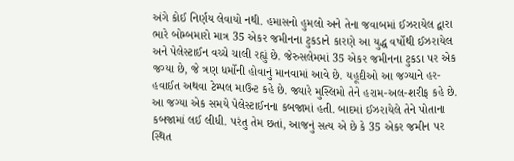અંગે કોઈ નિર્ણય લેવાયો નથી. હમાસનો હુમલો અને તેના જવાબમાં ઈઝરાયેલ દ્વારા ભારે બોમ્બમારો માત્ર 35 એકર જમીનના ટુકડાને કારણે આ યુદ્ધ વર્ષોથી ઈઝરાયેલ અને પેલેસ્ટાઈન વચ્ચે ચાલી રહ્યું છે. જેરુસલેમમાં 35 એકર જમીનના ટુકડા પર એક જગ્યા છે, જે ત્રણ ધર્મોની હોવાનું માનવામાં આવે છે. યહૂદીઓ આ જગ્યાને હર-હવાઈત અથવા ટેમ્પલ માઉન્ટ કહે છે. જ્યારે મુસ્લિમો તેને હરામ-અલ-શરીફ કહે છે. આ જગ્યા એક સમયે પેલેસ્ટાઈનના કબજામાં હતી. બાદમાં ઈઝરાયેલે તેને પોતાના કબજામાં લઈ લીધી. પરંતુ તેમ છતાં, આજનું સત્ય એ છે કે 35 એકર જમીન પર સ્થિત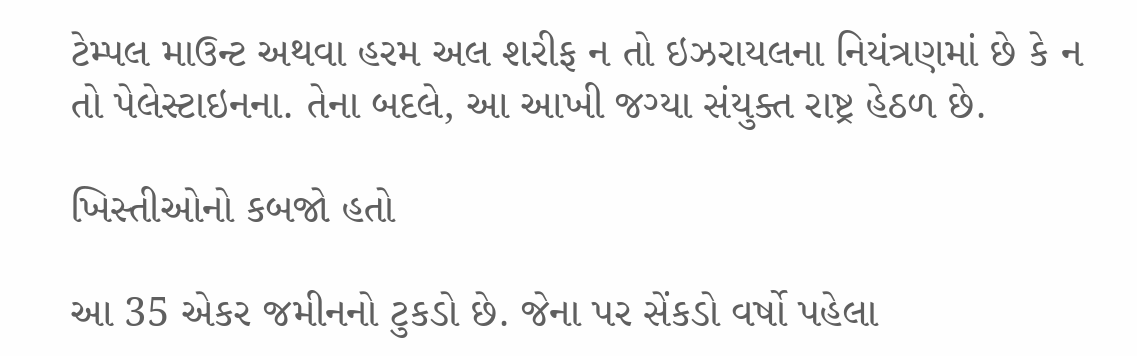ટેમ્પલ માઉન્ટ અથવા હરમ અલ શરીફ ન તો ઇઝરાયલના નિયંત્રણમાં છે કે ન તો પેલેસ્ટાઇનના. તેના બદલે, આ આખી જગ્યા સંયુક્ત રાષ્ટ્ર હેઠળ છે.

ખિસ્તીઓનો કબજો હતો

આ 35 એકર જમીનનો ટુકડો છે. જેના પર સેંકડો વર્ષો પહેલા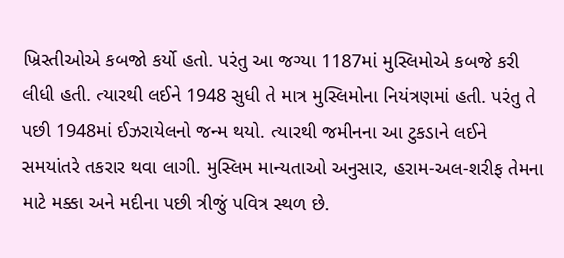ખ્રિસ્તીઓએ કબજો કર્યો હતો. પરંતુ આ જગ્યા 1187માં મુસ્લિમોએ કબજે કરી લીધી હતી. ત્યારથી લઈને 1948 સુધી તે માત્ર મુસ્લિમોના નિયંત્રણમાં હતી. પરંતુ તે પછી 1948માં ઈઝરાયેલનો જન્મ થયો. ત્યારથી જમીનના આ ટુકડાને લઈને સમયાંતરે તકરાર થવા લાગી. મુસ્લિમ માન્યતાઓ અનુસાર, હરામ-અલ-શરીફ તેમના માટે મક્કા અને મદીના પછી ત્રીજું પવિત્ર સ્થળ છે.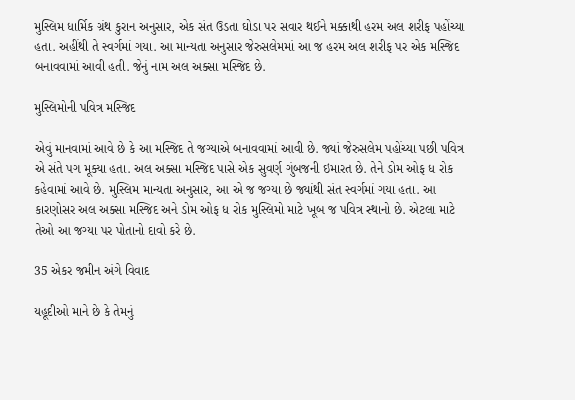મુસ્લિમ ધાર્મિક ગ્રંથ કુરાન અનુસાર, એક સંત ઉડતા ઘોડા પર સવાર થઈને મક્કાથી હરમ અલ શરીફ પહોંચ્યા હતા. અહીંથી તે સ્વર્ગમાં ગયા. આ માન્યતા અનુસાર જેરુસલેમમાં આ જ હરમ અલ શરીફ પર એક મસ્જિદ બનાવવામાં આવી હતી. જેનું નામ અલ અક્સા મસ્જિદ છે.

મુસ્લિમોની પવિત્ર મસ્જિદ

એવું માનવામાં આવે છે કે આ મસ્જિદ તે જગ્યાએ બનાવવામાં આવી છે. જ્યાં જેરુસલેમ પહોંચ્યા પછી પવિત્ર એ સંતે પગ મૂક્યા હતા. અલ અક્સા મસ્જિદ પાસે એક સુવર્ણ ગુંબજની ઇમારત છે. તેને ડોમ ઓફ ધ રોક કહેવામાં આવે છે. મુસ્લિમ માન્યતા અનુસાર, આ એ જ જગ્યા છે જ્યાંથી સંત સ્વર્ગમાં ગયા હતા. આ કારણોસર અલ અક્સા મસ્જિદ અને ડોમ ઓફ ધ રોક મુસ્લિમો માટે ખૂબ જ પવિત્ર સ્થાનો છે. એટલા માટે તેઓ આ જગ્યા પર પોતાનો દાવો કરે છે.

35 એકર જમીન અંગે વિવાદ

યહૂદીઓ માને છે કે તેમનું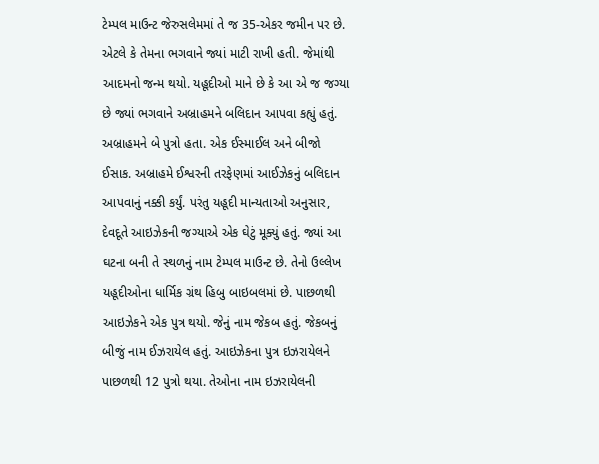ટેમ્પલ માઉન્ટ જેરુસલેમમાં તે જ 35-એકર જમીન પર છે. એટલે કે તેમના ભગવાને જ્યાં માટી રાખી હતી. જેમાંથી આદમનો જન્મ થયો. યહૂદીઓ માને છે કે આ એ જ જગ્યા છે જ્યાં ભગવાને અબ્રાહમને બલિદાન આપવા કહ્યું હતું. અબ્રાહમને બે પુત્રો હતા. એક ઈસ્માઈલ અને બીજો ઈસાક. અબ્રાહમે ઈશ્વરની તરફેણમાં આઈઝેકનું બલિદાન આપવાનું નક્કી કર્યું. પરંતુ યહૂદી માન્યતાઓ અનુસાર, દેવદૂતે આઇઝેકની જગ્યાએ એક ઘેટું મૂક્યું હતું. જ્યાં આ ઘટના બની તે સ્થળનું નામ ટેમ્પલ માઉન્ટ છે. તેનો ઉલ્લેખ યહૂદીઓના ધાર્મિક ગ્રંથ હિબુ બાઇબલમાં છે. પાછળથી આઇઝેકને એક પુત્ર થયો. જેનું નામ જેકબ હતું. જેકબનું બીજું નામ ઈઝરાયેલ હતું. આઇઝેકના પુત્ર ઇઝરાયેલને પાછળથી 12 પુત્રો થયા. તેઓના નામ ઇઝરાયેલની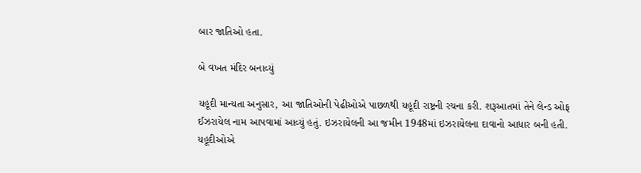બાર જાતિઓ હતા.

બે વખત મંદિર બનાવ્યું

યહૂદી માન્યતા અનુસાર, આ જાતિઓની પેઢીઓએ પાછળથી યહૂદી રાષ્ટ્રની રચના કરી. શરૂઆતમાં તેને લેન્ડ ઓફ ઈઝરાયેલ નામ આપવામાં આવ્યું હતું. ઇઝરાયેલની આ જમીન 1948માં ઇઝરાયેલના દાવાનો આધાર બની હતી. યહૂદીઓએ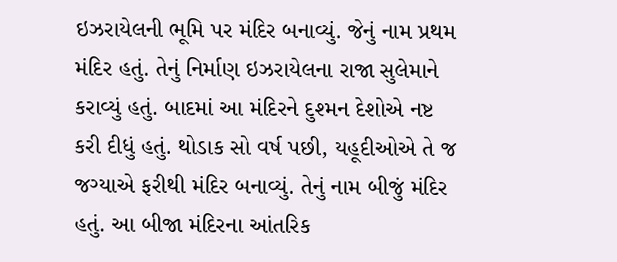ઇઝરાયેલની ભૂમિ પર મંદિર બનાવ્યું. જેનું નામ પ્રથમ મંદિર હતું. તેનું નિર્માણ ઇઝરાયેલના રાજા સુલેમાને કરાવ્યું હતું. બાદમાં આ મંદિરને દુશ્મન દેશોએ નષ્ટ કરી દીધું હતું. થોડાક સો વર્ષ પછી, યહૂદીઓએ તે જ જગ્યાએ ફરીથી મંદિર બનાવ્યું. તેનું નામ બીજું મંદિર હતું. આ બીજા મંદિરના આંતરિક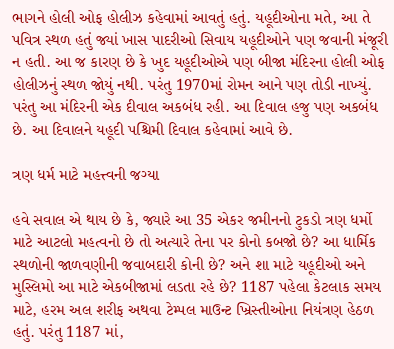ભાગને હોલી ઓફ હોલીઝ કહેવામાં આવતું હતું. યહૂદીઓના મતે, આ તે પવિત્ર સ્થળ હતું જ્યાં ખાસ પાદરીઓ સિવાય યહૂદીઓને પણ જવાની મંજૂરી ન હતી. આ જ કારણ છે કે ખુદ યહૂદીઓએ પણ બીજા મંદિરના હોલી ઓફ હોલીઝનું સ્થળ જોયું નથી. પરંતુ 1970માં રોમન આને પણ તોડી નાખ્યું. પરંતુ આ મંદિરની એક દીવાલ અકબંધ રહી. આ દિવાલ હજુ પણ અકબંધ છે. આ દિવાલને યહૂદી પશ્ચિમી દિવાલ કહેવામાં આવે છે.

ત્રણ ધર્મ માટે મહત્ત્વની જગ્યા

હવે સવાલ એ થાય છે કે, જ્યારે આ 35 એકર જમીનનો ટુકડો ત્રણ ધર્મો માટે આટલો મહત્વનો છે તો અત્યારે તેના પર કોનો કબજો છે? આ ધાર્મિક સ્થળોની જાળવણીની જવાબદારી કોની છે? અને શા માટે યહૂદીઓ અને મુસ્લિમો આ માટે એકબીજામાં લડતા રહે છે? 1187 પહેલા કેટલાક સમય માટે, હરમ અલ શરીફ અથવા ટેમ્પલ માઉન્ટ ખ્રિસ્તીઓના નિયંત્રણ હેઠળ હતું. પરંતુ 1187 માં,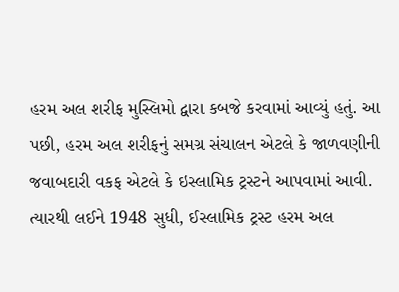હરમ અલ શરીફ મુસ્લિમો દ્વારા કબજે કરવામાં આવ્યું હતું. આ પછી, હરમ અલ શરીફનું સમગ્ર સંચાલન એટલે કે જાળવણીની જવાબદારી વકફ એટલે કે ઇસ્લામિક ટ્રસ્ટને આપવામાં આવી. ત્યારથી લઈને 1948 સુધી, ઈસ્લામિક ટ્રસ્ટ હરમ અલ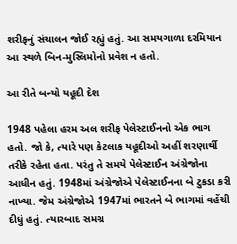શરીફનું સંચાલન જોઈ રહ્યું હતું. આ સમયગાળા દરમિયાન આ સ્થળે બિન-મુસ્લિમોનો પ્રવેશ ન હતો.

આ રીતે બન્યો યહૂદી દેશ

1948 પહેલા હરમ અલ શરીફ પેલેસ્ટાઈનનો એક ભાગ હતો. જો કે, ત્યારે પણ કેટલાક યહૂદીઓ અહીં શરણાર્થી તરીકે રહેતા હતા. પરંતુ તે સમયે પેલેસ્ટાઈન અંગ્રેજોના આધીન હતું. 1948માં અંગ્રેજોએ પેલેસ્ટાઈનના બે ટુકડા કરી નાખ્યા. જેમ અંગ્રેજોએ 1947માં ભારતને બે ભાગમાં વહેંચી દીધું હતું. ત્યારબાદ સમગ્ર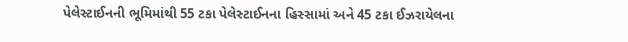પેલેસ્ટાઈનની ભૂમિમાંથી 55 ટકા પેલેસ્ટાઈનના હિસ્સામાં અને 45 ટકા ઈઝરાયેલના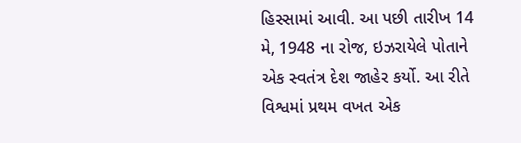હિસ્સામાં આવી. આ પછી તારીખ 14 મે, 1948 ના રોજ, ઇઝરાયેલે પોતાને એક સ્વતંત્ર દેશ જાહેર કર્યો. આ રીતે વિશ્વમાં પ્રથમ વખત એક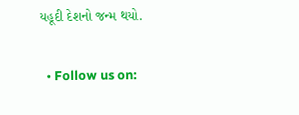યહૂદી દેશનો જન્મ થયો.

  • Follow us on: